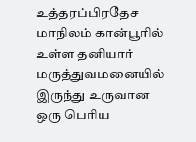உத்தரப்பிரதேச மாநிலம் கான்பூரில் உள்ள தனியார் மருத்துவமனையில் இருந்து உருவான ஒரு பெரிய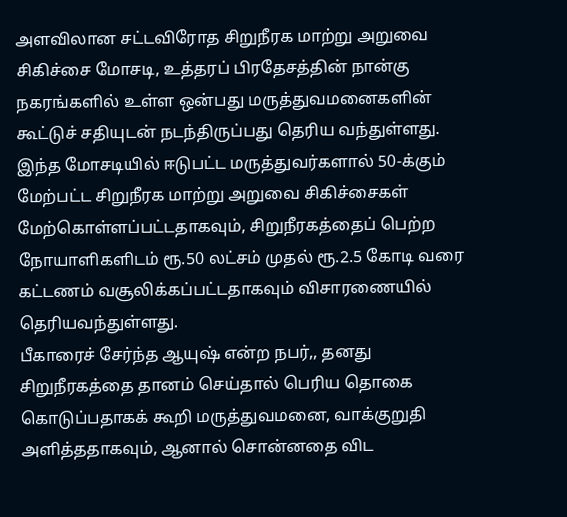அளவிலான சட்டவிரோத சிறுநீரக மாற்று அறுவை சிகிச்சை மோசடி, உத்தரப் பிரதேசத்தின் நான்கு நகரங்களில் உள்ள ஒன்பது மருத்துவமனைகளின் கூட்டுச் சதியுடன் நடந்திருப்பது தெரிய வந்துள்ளது.
இந்த மோசடியில் ஈடுபட்ட மருத்துவர்களால் 50-க்கும் மேற்பட்ட சிறுநீரக மாற்று அறுவை சிகிச்சைகள் மேற்கொள்ளப்பட்டதாகவும், சிறுநீரகத்தைப் பெற்ற நோயாளிகளிடம் ரூ.50 லட்சம் முதல் ரூ.2.5 கோடி வரை கட்டணம் வசூலிக்கப்பட்டதாகவும் விசாரணையில் தெரியவந்துள்ளது.
பீகாரைச் சேர்ந்த ஆயுஷ் என்ற நபர்,, தனது சிறுநீரகத்தை தானம் செய்தால் பெரிய தொகை கொடுப்பதாகக் கூறி மருத்துவமனை, வாக்குறுதி அளித்ததாகவும், ஆனால் சொன்னதை விட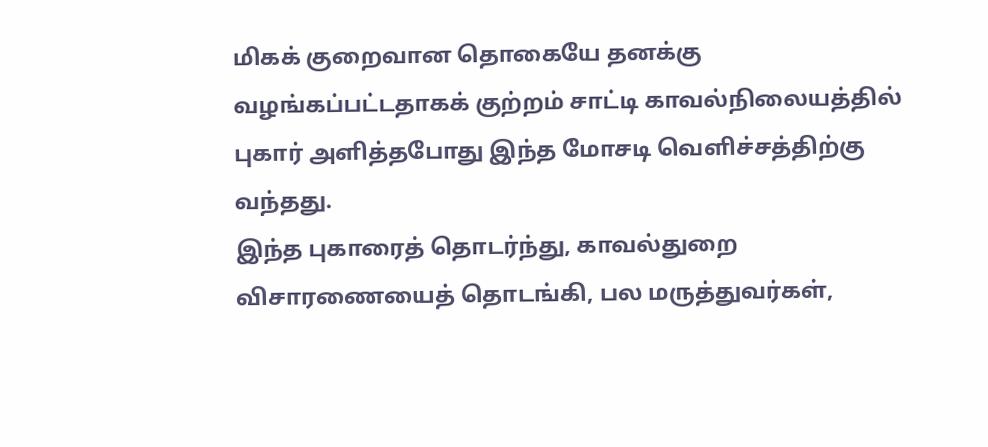மிகக் குறைவான தொகையே தனக்கு வழங்கப்பட்டதாகக் குற்றம் சாட்டி காவல்நிலையத்தில் புகார் அளித்தபோது இந்த மோசடி வெளிச்சத்திற்கு வந்தது.
இந்த புகாரைத் தொடர்ந்து, காவல்துறை விசாரணையைத் தொடங்கி, பல மருத்துவர்கள்,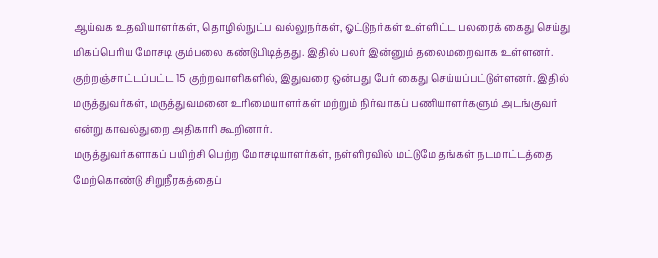ஆய்வக உதவியாளர்கள், தொழில்நுட்ப வல்லுநர்கள், ஓட்டுநர்கள் உள்ளிட்ட பலரைக் கைது செய்து மிகப்பெரிய மோசடி கும்பலை கண்டுபிடித்தது. இதில் பலர் இன்னும் தலைமறைவாக உள்ளனர்.
குற்றஞ்சாட்டப்பட்ட 15 குற்றவாளிகளில், இதுவரை ஒன்பது பேர் கைது செய்யப்பட்டுள்ளனர். இதில் மருத்துவர்கள், மருத்துவமனை உரிமையாளர்கள் மற்றும் நிர்வாகப் பணியாளர்களும் அடங்குவர் என்று காவல்துறை அதிகாரி கூறினார்.
மருத்துவர்களாகப் பயிற்சி பெற்ற மோசடியாளர்கள், நள்ளிரவில் மட்டுமே தங்கள் நடமாட்டத்தை மேற்கொண்டு சிறுநீரகத்தைப்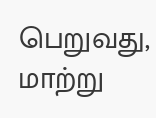பெறுவது, மாற்று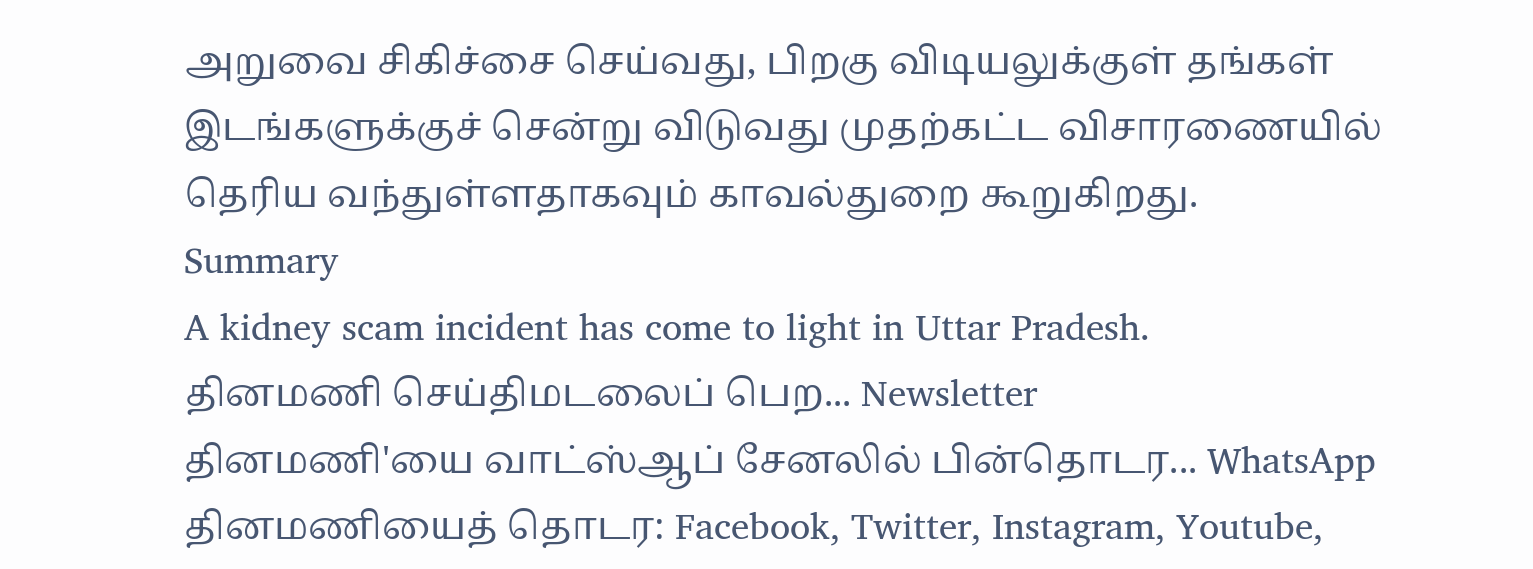அறுவை சிகிச்சை செய்வது, பிறகு விடியலுக்குள் தங்கள் இடங்களுக்குச் சென்று விடுவது முதற்கட்ட விசாரணையில் தெரிய வந்துள்ளதாகவும் காவல்துறை கூறுகிறது.
Summary
A kidney scam incident has come to light in Uttar Pradesh.
தினமணி செய்திமடலைப் பெற... Newsletter
தினமணி'யை வாட்ஸ்ஆப் சேனலில் பின்தொடர... WhatsApp
தினமணியைத் தொடர: Facebook, Twitter, Instagram, Youtube,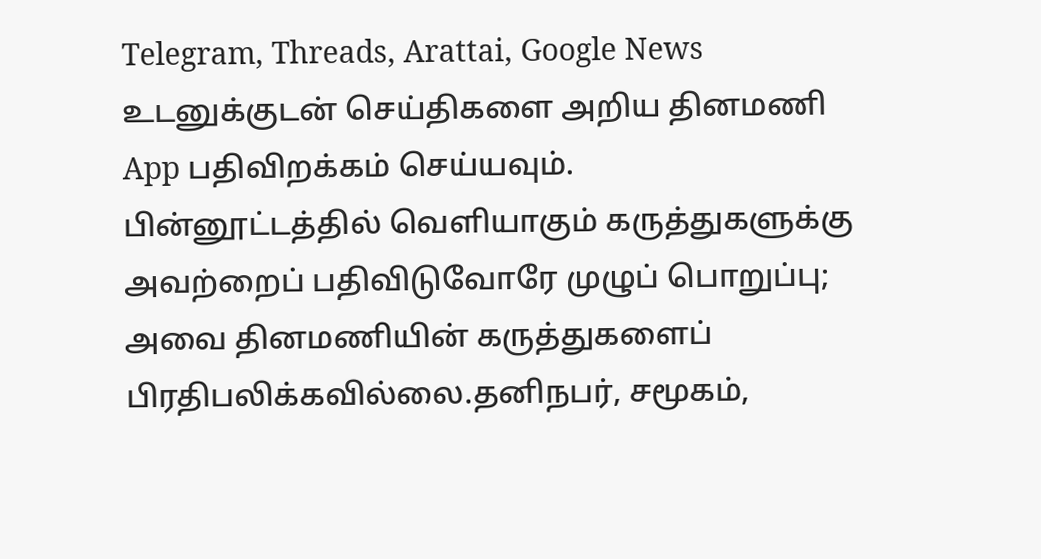Telegram, Threads, Arattai, Google News
உடனுக்குடன் செய்திகளை அறிய தினமணி App பதிவிறக்கம் செய்யவும்.
பின்னூட்டத்தில் வெளியாகும் கருத்துகளுக்கு அவற்றைப் பதிவிடுவோரே முழுப் பொறுப்பு; அவை தினமணியின் கருத்துகளைப் பிரதிபலிக்கவில்லை.தனிநபர், சமூகம்,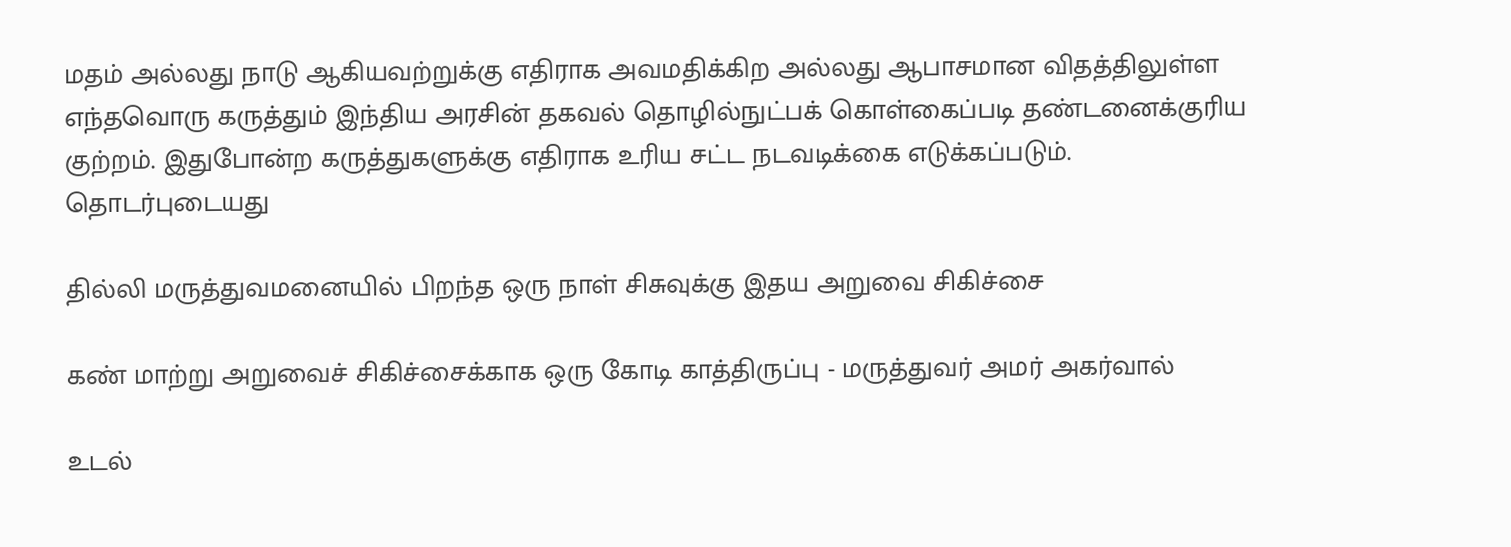மதம் அல்லது நாடு ஆகியவற்றுக்கு எதிராக அவமதிக்கிற அல்லது ஆபாசமான விதத்திலுள்ள எந்தவொரு கருத்தும் இந்திய அரசின் தகவல் தொழில்நுட்பக் கொள்கைப்படி தண்டனைக்குரிய குற்றம். இதுபோன்ற கருத்துகளுக்கு எதிராக உரிய சட்ட நடவடிக்கை எடுக்கப்படும்.
தொடர்புடையது

தில்லி மருத்துவமனையில் பிறந்த ஒரு நாள் சிசுவுக்கு இதய அறுவை சிகிச்சை

கண் மாற்று அறுவைச் சிகிச்சைக்காக ஒரு கோடி காத்திருப்பு - மருத்துவர் அமர் அகர்வால்

உடல்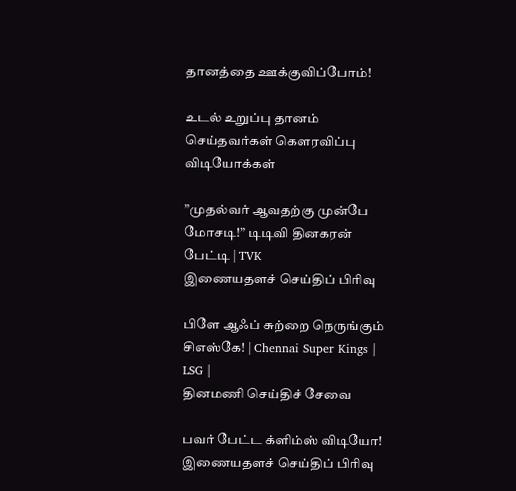தானத்தை ஊக்குவிப்போம்!

உடல் உறுப்பு தானம் செய்தவர்கள் கௌரவிப்பு
விடியோக்கள்

”முதல்வர் ஆவதற்கு முன்பே மோசடி!” டிடிவி தினகரன் பேட்டி | TVK
இணையதளச் செய்திப் பிரிவு

பிளே ஆஃப் சுற்றை நெருங்கும் சிஎஸ்கே! | Chennai Super Kings | LSG |
தினமணி செய்திச் சேவை

பவர் பேட்ட க்ளிம்ஸ் விடியோ!
இணையதளச் செய்திப் பிரிவு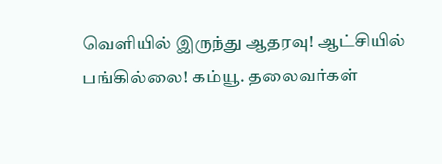வெளியில் இருந்து ஆதரவு! ஆட்சியில் பங்கில்லை! கம்யூ. தலைவர்கள்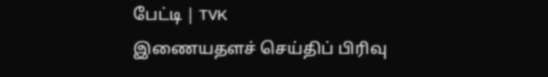பேட்டி | TVK
இணையதளச் செய்திப் பிரிவு